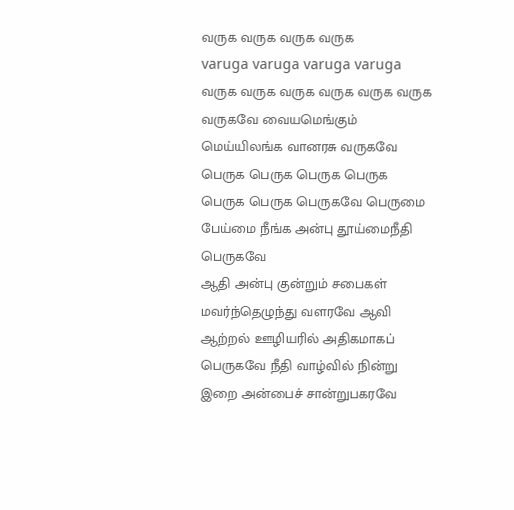வருக வருக வருக வருக
varuga varuga varuga varuga
வருக வருக வருக வருக வருக வருக வருகவே வையமெங்கும் மெய்யிலங்க வானரசு வருகவே
பெருக பெருக பெருக பெருக பெருக பெருக பெருகவே பெருமை பேய்மை நீங்க அன்பு தூய்மைநீதி பெருகவே
ஆதி அன்பு குன்றும் சபைகள் மவர்ந்தெழுந்து வளரவே ஆவி ஆற்றல் ஊழியரில் அதிகமாகப் பெருகவே நீதி வாழ்வில் நின்று இறை அன்பைச் சான்றுபகரவே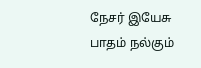நேசர் இயேசு பாதம் நல்கும்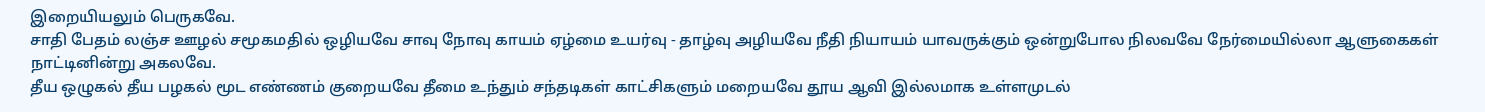இறையியலும் பெருகவே.
சாதி பேதம் லஞ்ச ஊழல் சமூகமதில் ஒழியவே சாவு நோவு காயம் ஏழ்மை உயர்வு - தாழ்வு அழியவே நீதி நியாயம் யாவருக்கும் ஒன்றுபோல நிலவவே நேர்மையில்லா ஆளுகைகள் நாட்டினின்று அகலவே.
தீய ஒழுகல் தீய பழகல் மூட எண்ணம் குறையவே தீமை உந்தும் சந்தடிகள் காட்சிகளும் மறையவே தூய ஆவி இல்லமாக உள்ளமுடல்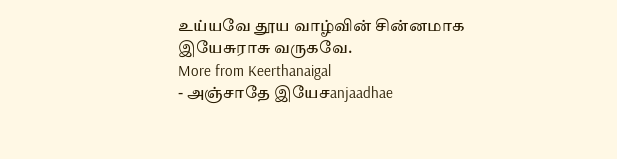உய்யவே தூய வாழ்வின் சின்னமாக இயேசுராசு வருகவே.
More from Keerthanaigal
- அஞ்சாதே இயேசanjaadhae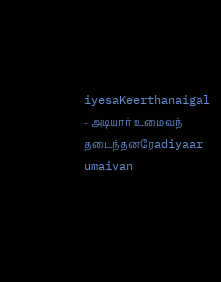iyesaKeerthanaigal
- அடியார் உமைவந் தடைந்தனரேadiyaar umaivan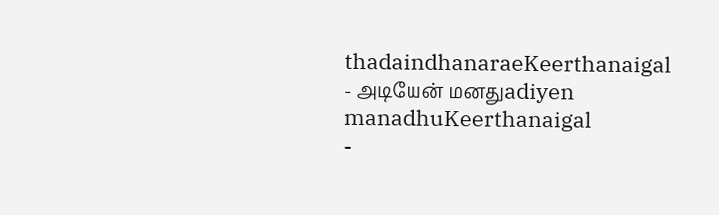thadaindhanaraeKeerthanaigal
- அடியேன் மனதுadiyen manadhuKeerthanaigal
-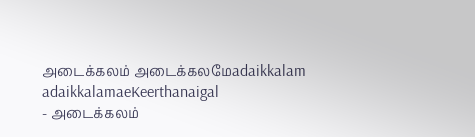அடைக்கலம் அடைக்கலமேadaikkalam adaikkalamaeKeerthanaigal
- அடைக்கலம்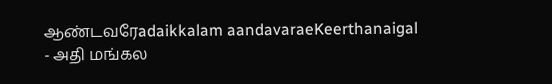ஆண்டவரேadaikkalam aandavaraeKeerthanaigal
- அதி மங்கல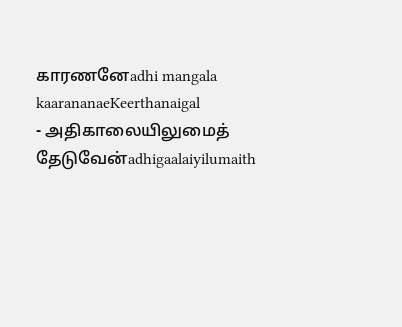காரணனேadhi mangala kaarananaeKeerthanaigal
- அதிகாலையிலுமைத் தேடுவேன்adhigaalaiyilumaith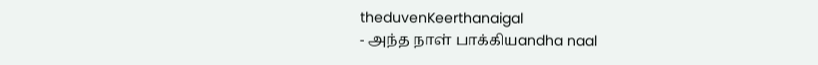theduvenKeerthanaigal
- அந்த நாள் பாக்கியandha naal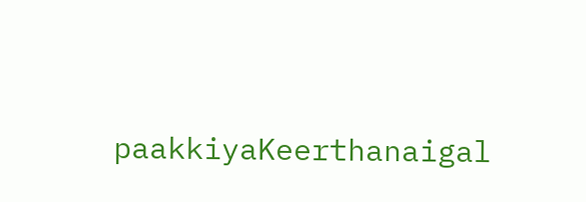paakkiyaKeerthanaigal